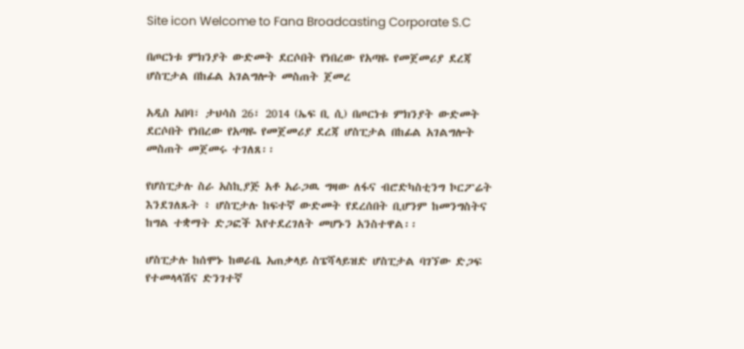Site icon Welcome to Fana Broadcasting Corporate S.C

በጦርነቱ ምክንያት ውድመት ደርሶበት የነበረው የአጣዬ የመጀመሪያ ደረጃ ሆስፒታል በከፊል አገልግሎት መስጠት ጀመረ

አዲስ አበባ፣ ታህሳስ 26፣ 2014 (ኤፍ ቢ ሲ) በጦርነቱ ምክንያት ውድመት ደርሶበት የነበረው የአጣዬ የመጀመሪያ ደረጃ ሆስፒታል በከፊል አገልግሎት መስጠት መጀመሩ ተገለጸ፡፡

የሆስፒታሉ ስራ አስኪያጅ አቶ አራጋዉ ግዛው ለፋና ብሮድካስቲንግ ኮርፖሬት እንደገለጹት ፥ ሆስፒታሉ ከፍተኛ ውድመት የደረሰበት ቢሆንም ከመንግስትና ከግል ተቋማት ድጋፎች እየተደረገለት መሆኑን አንስተዋል፡፡

ሆስፒታሉ ከሰሞኑ ከወራቤ አጠቃላይ ስፔሻላይዝድ ሆስፒታል ባገኘው ድጋፍ የተመላላሽና ድንገተኛ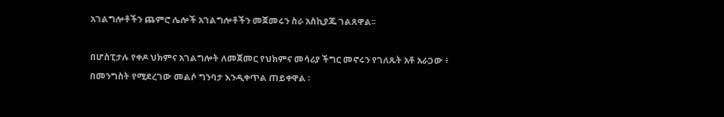አገልግሎቶችን ጨምሮ ሌሎች አገልግሎቶችን መጀመሩን ስራ አስኪያጁ ገልጸዋል፡፡

በሆስፒታሉ የቀዶ ህክምና አገልግሎት ለመጀመር የህክምና መሳሪያ ችግር መኖሩን የገለጹት አቶ አራጋው ፥ በመንግስት የሚደረገው መልሶ ግንባታ እንዲቀጥል ጠይቀዋል ፡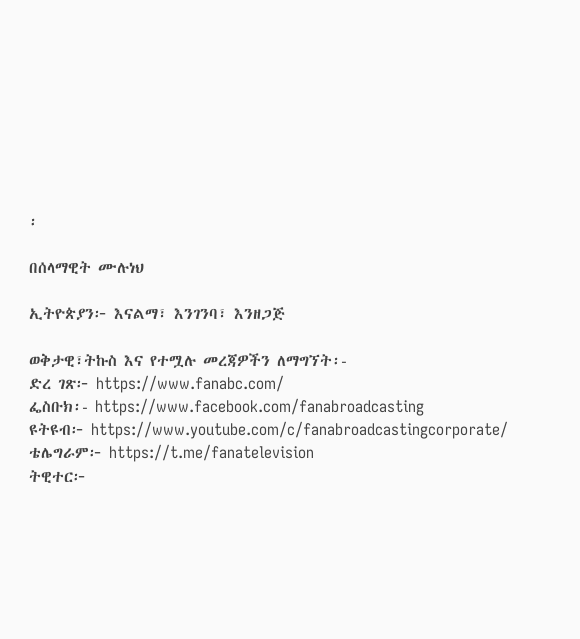፡

በሰላማዊት ሙሉነህ

ኢትዮጵያን፦ እናልማ፣ እንገንባ፣ እንዘጋጅ

ወቅታዊ፣ትኩስ እና የተሟሉ መረጃዎችን ለማግኘት፡-
ድረ ገጽ፦ https://www.fanabc.com/
ፌስቡክ፡- https://www.facebook.com/fanabroadcasting
ዩትዩብ፦ https://www.youtube.com/c/fanabroadcastingcorporate/
ቴሌግራም፦ https://t.me/fanatelevision
ትዊተር፦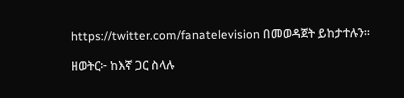https://twitter.com/fanatelevision በመወዳጀት ይከታተሉን፡፡

ዘወትር፦ ከእኛ ጋር ስላሉ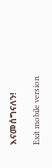እናመሰግናለን!

Exit mobile version